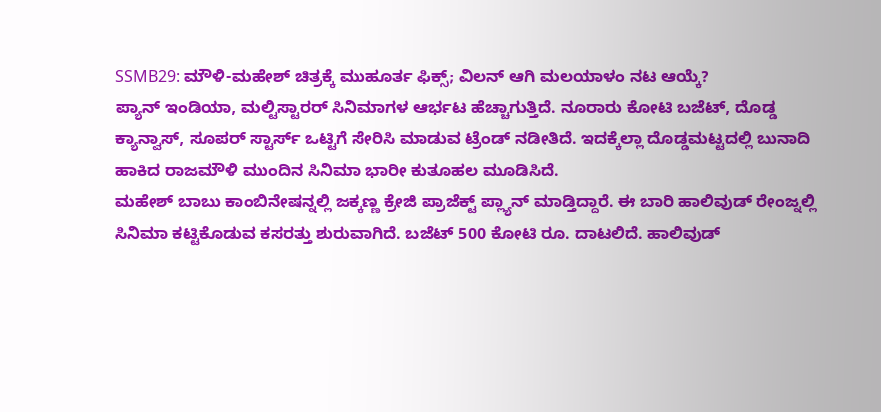SSMB29: ಮೌಳಿ-ಮಹೇಶ್ ಚಿತ್ರಕ್ಕೆ ಮುಹೂರ್ತ ಫಿಕ್ಸ್; ವಿಲನ್ ಆಗಿ ಮಲಯಾಳಂ ನಟ ಆಯ್ಕೆ?
ಪ್ಯಾನ್ ಇಂಡಿಯಾ, ಮಲ್ಟಿಸ್ಟಾರರ್ ಸಿನಿಮಾಗಳ ಆರ್ಭಟ ಹೆಚ್ಚಾಗುತ್ತಿದೆ. ನೂರಾರು ಕೋಟಿ ಬಜೆಟ್, ದೊಡ್ಡ ಕ್ಯಾನ್ವಾಸ್, ಸೂಪರ್ ಸ್ಟಾರ್ಸ್ ಒಟ್ಟಿಗೆ ಸೇರಿಸಿ ಮಾಡುವ ಟ್ರೆಂಡ್ ನಡೀತಿದೆ. ಇದಕ್ಕೆಲ್ಲಾ ದೊಡ್ಡಮಟ್ಟದಲ್ಲಿ ಬುನಾದಿ ಹಾಕಿದ ರಾಜಮೌಳಿ ಮುಂದಿನ ಸಿನಿಮಾ ಭಾರೀ ಕುತೂಹಲ ಮೂಡಿಸಿದೆ.
ಮಹೇಶ್ ಬಾಬು ಕಾಂಬಿನೇಷನ್ನಲ್ಲಿ ಜಕ್ಕಣ್ಣ ಕ್ರೇಜಿ ಪ್ರಾಜೆಕ್ಟ್ ಪ್ಲ್ಯಾನ್ ಮಾಡ್ತಿದ್ದಾರೆ. ಈ ಬಾರಿ ಹಾಲಿವುಡ್ ರೇಂಜ್ನಲ್ಲಿ ಸಿನಿಮಾ ಕಟ್ಟಿಕೊಡುವ ಕಸರತ್ತು ಶುರುವಾಗಿದೆ. ಬಜೆಟ್ 500 ಕೋಟಿ ರೂ. ದಾಟಲಿದೆ. ಹಾಲಿವುಡ್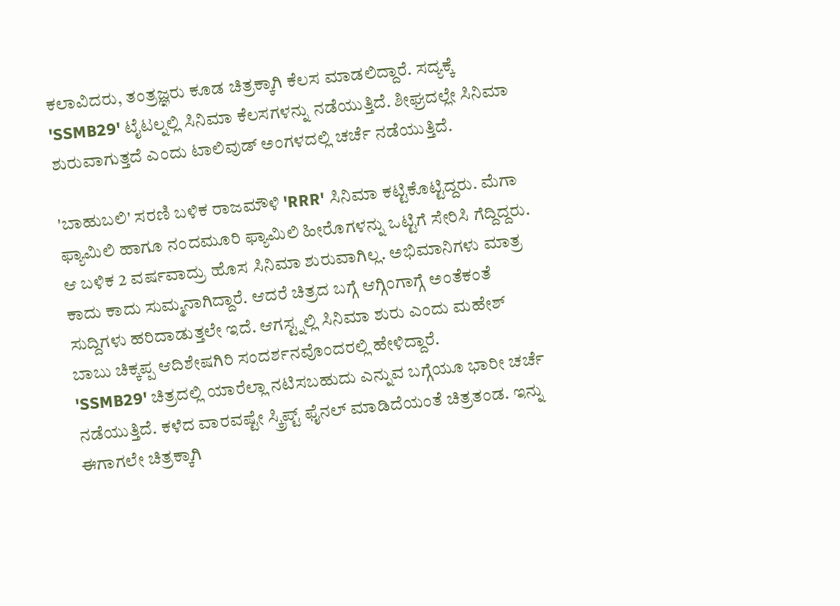ಕಲಾವಿದರು, ತಂತ್ರಜ್ಞರು ಕೂಡ ಚಿತ್ರಕ್ಕಾಗಿ ಕೆಲಸ ಮಾಡಲಿದ್ದಾರೆ. ಸದ್ಯಕ್ಕೆ 'SSMB29' ಟೈಟಲ್ನಲ್ಲಿ ಸಿನಿಮಾ ಕೆಲಸಗಳನ್ನು ನಡೆಯುತ್ತಿದೆ. ಶೀಘ್ರದಲ್ಲೇ ಸಿನಿಮಾ ಶುರುವಾಗುತ್ತದೆ ಎಂದು ಟಾಲಿವುಡ್ ಅಂಗಳದಲ್ಲಿ ಚರ್ಚೆ ನಡೆಯುತ್ತಿದೆ.

'ಬಾಹುಬಲಿ' ಸರಣಿ ಬಳಿಕ ರಾಜಮೌಳಿ 'RRR' ಸಿನಿಮಾ ಕಟ್ಟಿಕೊಟ್ಟಿದ್ದರು. ಮೆಗಾ ಫ್ಯಾಮಿಲಿ ಹಾಗೂ ನಂದಮೂರಿ ಫ್ಯಾಮಿಲಿ ಹೀರೊಗಳನ್ನು ಒಟ್ಟಿಗೆ ಸೇರಿಸಿ ಗೆದ್ದಿದ್ದರು. ಆ ಬಳಿಕ 2 ವರ್ಷವಾದ್ರು ಹೊಸ ಸಿನಿಮಾ ಶುರುವಾಗಿಲ್ಲ. ಅಭಿಮಾನಿಗಳು ಮಾತ್ರ ಕಾದು ಕಾದು ಸುಮ್ಮನಾಗಿದ್ದಾರೆ. ಆದರೆ ಚಿತ್ರದ ಬಗ್ಗೆ ಆಗ್ಗಿಂಗಾಗ್ಗೆ ಅಂತೆಕಂತೆ ಸುದ್ದಿಗಳು ಹರಿದಾಡುತ್ತಲೇ ಇದೆ. ಆಗಸ್ಟ್ನಲ್ಲಿ ಸಿನಿಮಾ ಶುರು ಎಂದು ಮಹೇಶ್ ಬಾಬು ಚಿಕ್ಕಪ್ಪ ಆದಿಶೇಷಗಿರಿ ಸಂದರ್ಶನವೊಂದರಲ್ಲಿ ಹೇಳಿದ್ದಾರೆ.
'SSMB29' ಚಿತ್ರದಲ್ಲಿ ಯಾರೆಲ್ಲಾ ನಟಿಸಬಹುದು ಎನ್ನುವ ಬಗ್ಗೆಯೂ ಭಾರೀ ಚರ್ಚೆ ನಡೆಯುತ್ತಿದೆ. ಕಳೆದ ವಾರವಷ್ಟೇ ಸ್ಕ್ರಿಪ್ಟ್ ಫೈನಲ್ ಮಾಡಿದೆಯಂತೆ ಚಿತ್ರತಂಡ. ಇನ್ನು ಈಗಾಗಲೇ ಚಿತ್ರಕ್ಕಾಗಿ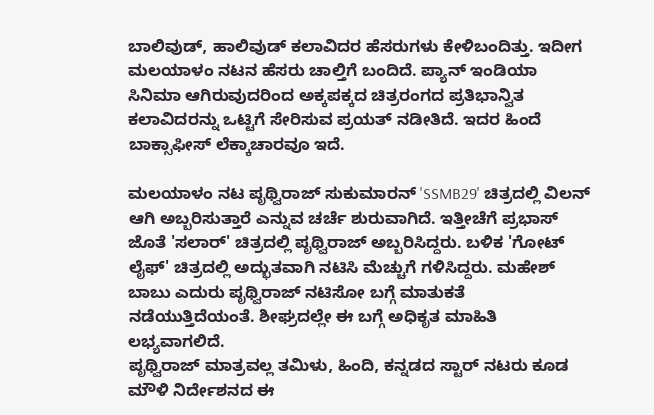ಬಾಲಿವುಡ್, ಹಾಲಿವುಡ್ ಕಲಾವಿದರ ಹೆಸರುಗಳು ಕೇಳಿಬಂದಿತ್ತು. ಇದೀಗ ಮಲಯಾಳಂ ನಟನ ಹೆಸರು ಚಾಲ್ತಿಗೆ ಬಂದಿದೆ. ಪ್ಯಾನ್ ಇಂಡಿಯಾ ಸಿನಿಮಾ ಆಗಿರುವುದರಿಂದ ಅಕ್ಕಪಕ್ಕದ ಚಿತ್ರರಂಗದ ಪ್ರತಿಭಾನ್ವಿತ ಕಲಾವಿದರನ್ನು ಒಟ್ಟಿಗೆ ಸೇರಿಸುವ ಪ್ರಯತ್ ನಡೀತಿದೆ. ಇದರ ಹಿಂದೆ ಬಾಕ್ಸಾಫೀಸ್ ಲೆಕ್ಕಾಚಾರವೂ ಇದೆ.

ಮಲಯಾಳಂ ನಟ ಪೃಥ್ವಿರಾಜ್ ಸುಕುಮಾರನ್ 'SSMB29' ಚಿತ್ರದಲ್ಲಿ ವಿಲನ್ ಆಗಿ ಅಬ್ಬರಿಸುತ್ತಾರೆ ಎನ್ನುವ ಚರ್ಚೆ ಶುರುವಾಗಿದೆ. ಇತ್ತೀಚೆಗೆ ಪ್ರಭಾಸ್ ಜೊತೆ 'ಸಲಾರ್' ಚಿತ್ರದಲ್ಲಿ ಪೃಥ್ವಿರಾಜ್ ಅಬ್ಬರಿಸಿದ್ದರು. ಬಳಿಕ 'ಗೋಟ್ ಲೈಫ್' ಚಿತ್ರದಲ್ಲಿ ಅದ್ಭುತವಾಗಿ ನಟಿಸಿ ಮೆಚ್ಚುಗೆ ಗಳಿಸಿದ್ದರು. ಮಹೇಶ್ ಬಾಬು ಎದುರು ಪೃಥ್ವಿರಾಜ್ ನಟಿಸೋ ಬಗ್ಗೆ ಮಾತುಕತೆ ನಡೆಯುತ್ತಿದೆಯಂತೆ. ಶೀಘ್ರದಲ್ಲೇ ಈ ಬಗ್ಗೆ ಅಧಿಕೃತ ಮಾಹಿತಿ ಲಭ್ಯವಾಗಲಿದೆ.
ಪೃಥ್ವಿರಾಜ್ ಮಾತ್ರವಲ್ಲ ತಮಿಳು, ಹಿಂದಿ, ಕನ್ನಡದ ಸ್ಟಾರ್ ನಟರು ಕೂಡ ಮೌಳಿ ನಿರ್ದೇಶನದ ಈ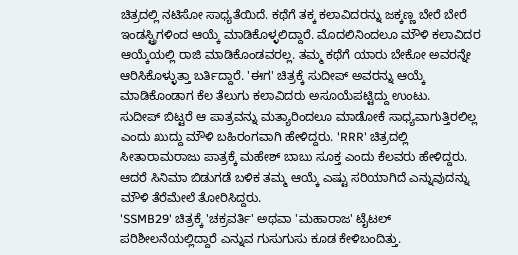ಚಿತ್ರದಲ್ಲಿ ನಟಿಸೋ ಸಾಧ್ಯತೆಯಿದೆ. ಕಥೆಗೆ ತಕ್ಕ ಕಲಾವಿದರನ್ನು ಜಕ್ಕಣ್ಣ ಬೇರೆ ಬೇರೆ ಇಂಡಸ್ಟ್ರಿಗಳಿಂದ ಆಯ್ಕೆ ಮಾಡಿಕೊಳ್ಳಲಿದ್ದಾರೆ. ಮೊದಲಿನಿಂದಲೂ ಮೌಳಿ ಕಲಾವಿದರ ಆಯ್ಕೆಯಲ್ಲಿ ರಾಜಿ ಮಾಡಿಕೊಂಡವರಲ್ಲ. ತಮ್ಮ ಕಥೆಗೆ ಯಾರು ಬೇಕೋ ಅವರನ್ನೇ ಆರಿಸಿಕೊಳ್ಳುತ್ತಾ ಬರ್ತಿದ್ದಾರೆ. 'ಈಗ' ಚಿತ್ರಕ್ಕೆ ಸುದೀಪ್ ಅವರನ್ನು ಆಯ್ಕೆ ಮಾಡಿಕೊಂಡಾಗ ಕೆಲ ತೆಲುಗು ಕಲಾವಿದರು ಅಸೂಯೆಪಟ್ಟಿದ್ದು ಉಂಟು.
ಸುದೀಪ್ ಬಿಟ್ಟರೆ ಆ ಪಾತ್ರವನ್ನು ಮತ್ಯಾರಿಂದಲೂ ಮಾಡೋಕೆ ಸಾಧ್ಯವಾಗುತ್ತಿರಲಿಲ್ಲ ಎಂದು ಖುದ್ದು ಮೌಳಿ ಬಹಿರಂಗವಾಗಿ ಹೇಳಿದ್ದರು. 'RRR' ಚಿತ್ರದಲ್ಲಿ ಸೀತಾರಾಮರಾಜು ಪಾತ್ರಕ್ಕೆ ಮಹೇಶ್ ಬಾಬು ಸೂಕ್ತ ಎಂದು ಕೆಲವರು ಹೇಳಿದ್ದರು. ಆದರೆ ಸಿನಿಮಾ ಬಿಡುಗಡೆ ಬಳಿಕ ತಮ್ಮ ಆಯ್ಕೆ ಎಷ್ಟು ಸರಿಯಾಗಿದೆ ಎನ್ನುವುದನ್ನು ಮೌಳಿ ತೆರೆಮೇಲೆ ತೋರಿಸಿದ್ದರು.
'SSMB29' ಚಿತ್ರಕ್ಕೆ 'ಚಕ್ರವರ್ತಿ' ಅಥವಾ 'ಮಹಾರಾಜ' ಟೈಟಲ್ ಪರಿಶೀಲನೆಯಲ್ಲಿದ್ದಾರೆ ಎನ್ನುವ ಗುಸುಗುಸು ಕೂಡ ಕೇಳಿಬಂದಿತ್ತು.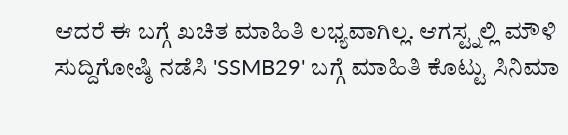ಆದರೆ ಈ ಬಗ್ಗೆ ಖಚಿತ ಮಾಹಿತಿ ಲಭ್ಯವಾಗಿಲ್ಲ. ಆಗಸ್ಟ್ನಲ್ಲಿ ಮೌಳಿ ಸುದ್ದಿಗೋಷ್ಠಿ ನಡೆಸಿ 'SSMB29' ಬಗ್ಗೆ ಮಾಹಿತಿ ಕೊಟ್ಟು ಸಿನಿಮಾ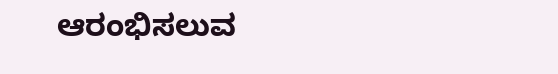ಆರಂಭಿಸಲುವ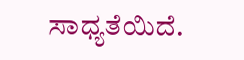ಸಾಧ್ಯತೆಯಿದೆ.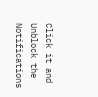Click it and Unblock the Notifications